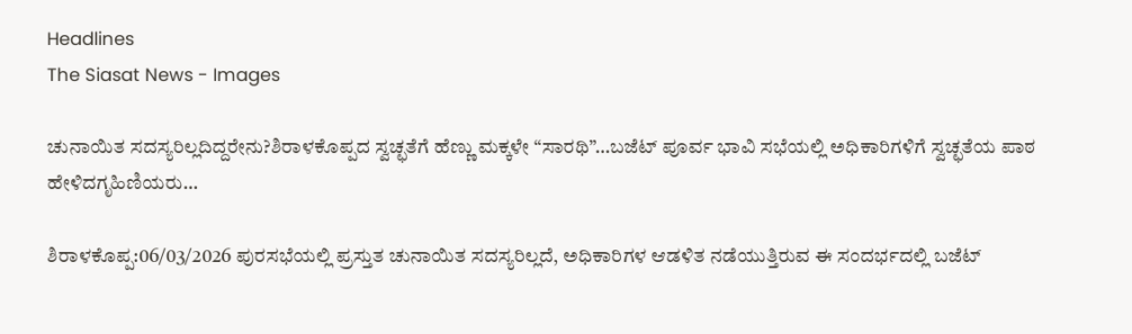Headlines
The Siasat News - Images

ಚುನಾಯಿತ ಸದಸ್ಯರಿಲ್ಲದಿದ್ದರೇನು?ಶಿರಾಳಕೊಪ್ಪದ ಸ್ವಚ್ಛತೆಗೆ ಹೆಣ್ಣು ಮಕ್ಕಳೇ “ಸಾರಥಿ”…ಬಜೆಟ್ ಪೂರ್ವ ಭಾವಿ ಸಭೆಯಲ್ಲಿ ಅಧಿಕಾರಿಗಳಿಗೆ ಸ್ವಚ್ಛತೆಯ ಪಾಠ ಹೇಳಿದಗೃಹಿಣಿಯರು…

ಶಿರಾಳಕೊಪ್ಪ:06/03/2026 ಪುರಸಭೆಯಲ್ಲಿ ಪ್ರಸ್ತುತ ಚುನಾಯಿತ ಸದಸ್ಯರಿಲ್ಲದೆ, ಅಧಿಕಾರಿಗಳ ಆಡಳಿತ ನಡೆಯುತ್ತಿರುವ ಈ ಸಂದರ್ಭದಲ್ಲಿ ಬಜೆಟ್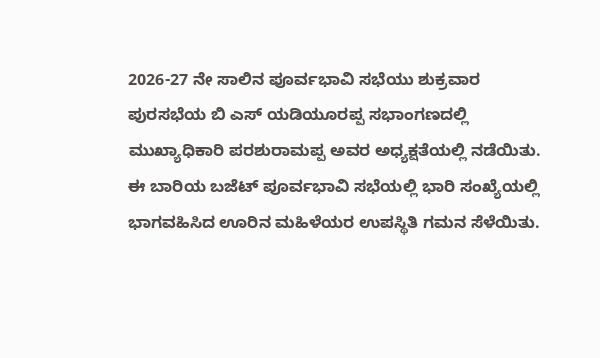2026-27 ನೇ ಸಾಲಿನ ಪೂರ್ವಭಾವಿ ಸಭೆಯು ಶುಕ್ರವಾರ ಪುರಸಭೆಯ ಬಿ ಎಸ್ ಯಡಿಯೂರಪ್ಪ ಸಭಾಂಗಣದಲ್ಲಿ ಮುಖ್ಯಾಧಿಕಾರಿ ಪರಶುರಾಮಪ್ಪ ಅವರ ಅಧ್ಯಕ್ಷತೆಯಲ್ಲಿ ನಡೆಯಿತು. ಈ ಬಾರಿಯ ಬಜೆಟ್ ಪೂರ್ವಭಾವಿ ಸಭೆಯಲ್ಲಿ ಭಾರಿ ಸಂಖ್ಯೆಯಲ್ಲಿ ಭಾಗವಹಿಸಿದ ಊರಿನ ಮಹಿಳೆಯರ ಉಪಸ್ಥಿತಿ ಗಮನ ಸೆಳೆಯಿತು.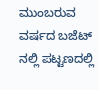ಮುಂಬರುವ ವರ್ಷದ ಬಜೆಟ್ ನಲ್ಲಿ ಪಟ್ಟಣದಲ್ಲಿ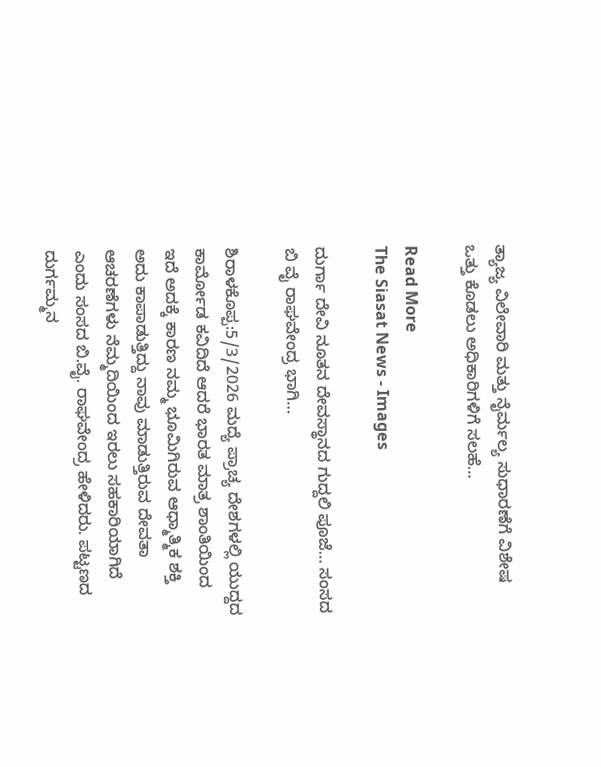ತ್ಯಾಜ್ಯ ವಿಲೇವಾರಿ ಮತ್ತು ನೈರ್ಮಲ್ಯ ಸುಧಾರಣೆಗೆ ವಿಶೇಷ ಒತ್ತು ಕೊಡಲು ಅಧಿಕಾರಿಗಳಿಗೆ ಸಲಹೆ…

Read More
The Siasat News - Images

ದುರ್ಗಾ ದೇವಿ ನೂತನ ದೇವಸ್ಥಾನದ ಗುದ್ದಲಿ ಪೂಜೆ… ಸಂಸದ ಬಿ ವೈ ರಾಘವೇಂದ್ರ ಭಾಗಿ…

ಶಿರಾಳಕೊಪ್ಪ:5/3/2026 ಮದ್ಯೆ ಪ್ರಾಚ್ಯ ದೇಶಗಳಲ್ಲಿ ಯುದ್ದದ ಕಾರ್ಮೋಡ ಕವಿದಿದೆ ಆದರೆ ಭಾರತ ಮಾತ್ರ ಶಾಂತಿಯಿಂದ ಇದೆ ಅದಕ್ಕೆ ಕಾರಣ ನಮ್ಮ ಭೂಮಿಗಿರುವ ಆಧ್ಮಾತ್ಮಿಕ ಶಕ್ತಿ ಅದು ಕಾಪಾಡುತ್ತಿದ್ದು ನಾವು ಮಾಡುತ್ತಿರುವ ದೇವತಾ ಆಚರಣೆಗಳು ನೆಮ್ಮದಿಯಿಂದ ಇರಲು ಸಹಕಾರಿಯಾಗಿದೆ ಎಂದು ಸಂಸದ ಬಿ.ವೈ. ರಾಘವೇಂದ್ರ ಹೇಳಿದರು. ಪಟ್ಟಣದ ದುರ್ಗಮ್ಮನ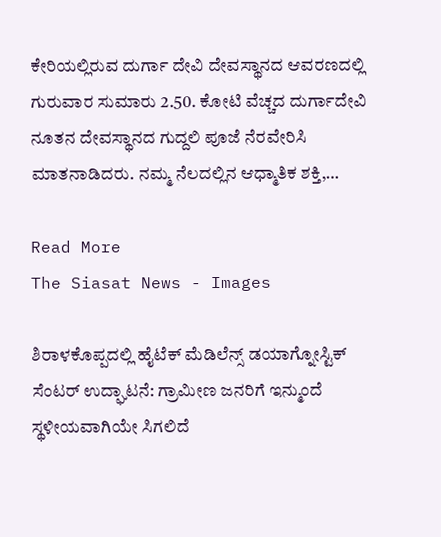ಕೇರಿಯಲ್ಲಿರುವ ದುರ್ಗಾ ದೇವಿ ದೇವಸ್ಥಾನದ ಆವರಣದಲ್ಲಿ ಗುರುವಾರ ಸುಮಾರು 2.50. ಕೋಟಿ ವೆಚ್ಚದ ದುರ್ಗಾದೇವಿ ನೂತನ ದೇವಸ್ಥಾನದ ಗುದ್ದಲಿ ಪೂಜೆ ನೆರವೇರಿಸಿ ಮಾತನಾಡಿದರು. ನಮ್ಮ ನೆಲದಲ್ಲಿನ ಆಧ್ಮಾತಿಕ ಶಕ್ತಿ,…

Read More
The Siasat News - Images

ಶಿರಾಳಕೊಪ್ಪದಲ್ಲಿ ಹೈಟೆಕ್ ಮೆಡಿಲೆನ್ಸ್ ಡಯಾಗ್ನೋಸ್ಟಿಕ್ ಸೆಂಟರ್ ಉದ್ಘಾಟನೆ: ಗ್ರಾಮೀಣ ಜನರಿಗೆ ಇನ್ಮುಂದೆ ಸ್ಥಳೀಯವಾಗಿಯೇ ಸಿಗಲಿದೆ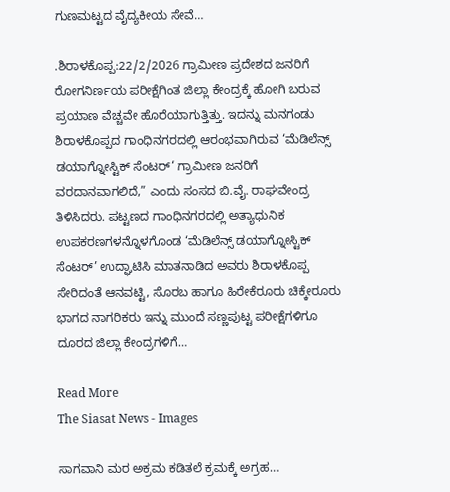ಗುಣಮಟ್ಟದ ವೈದ್ಯಕೀಯ ಸೇವೆ…

.ಶಿರಾಳಕೊಪ್ಪ:22/2/2026 ಗ್ರಾಮೀಣ ಪ್ರದೇಶದ ಜನರಿಗೆ ರೋಗನಿರ್ಣಯ ಪರೀಕ್ಷೆಗಿಂತ ಜಿಲ್ಲಾ ಕೇಂದ್ರಕ್ಕೆ ಹೋಗಿ ಬರುವ ಪ್ರಯಾಣ ವೆಚ್ಚವೇ ಹೊರೆಯಾಗುತ್ತಿತ್ತು. ಇದನ್ನು ಮನಗಂಡು ಶಿರಾಳಕೊಪ್ಪದ ಗಾಂಧಿನಗರದಲ್ಲಿ ಆರಂಭವಾಗಿರುವ ‘ಮೆಡಿಲೆನ್ಸ್ ಡಯಾಗ್ನೋಸ್ಟಿಕ್ ಸೆಂಟರ್‘ ಗ್ರಾಮೀಣ ಜನರಿಗೆ ವರದಾನವಾಗಲಿದೆ,” ಎಂದು ಸಂಸದ ಬಿ.ವೈ. ರಾಘವೇಂದ್ರ ತಿಳಿಸಿದರು. ಪಟ್ಟಣದ ಗಾಂಧಿನಗರದಲ್ಲಿ ಅತ್ಯಾಧುನಿಕ ಉಪಕರಣಗಳನ್ನೊಳಗೊಂಡ ‘ಮೆಡಿಲೆನ್ಸ್ ಡಯಾಗ್ನೋಸ್ಟಿಕ್ ಸೆಂಟರ್’ ಉದ್ಘಾಟಿಸಿ ಮಾತನಾಡಿದ ಅವರು ಶಿರಾಳಕೊಪ್ಪ ಸೇರಿದಂತೆ ಆನವಟ್ಟಿ, ಸೊರಬ ಹಾಗೂ ಹಿರೇಕೆರೂರು ಚಿಕ್ಕೇರೂರು ಭಾಗದ ನಾಗರಿಕರು ಇನ್ನು ಮುಂದೆ ಸಣ್ಣಪುಟ್ಟ ಪರೀಕ್ಷೆಗಳಿಗೂ ದೂರದ ಜಿಲ್ಲಾ ಕೇಂದ್ರಗಳಿಗೆ…

Read More
The Siasat News - Images

ಸಾಗವಾನಿ ಮರ ಅಕ್ರಮ ಕಡಿತಲೆ ಕ್ರಮಕ್ಕೆ ಅಗ್ರಹ…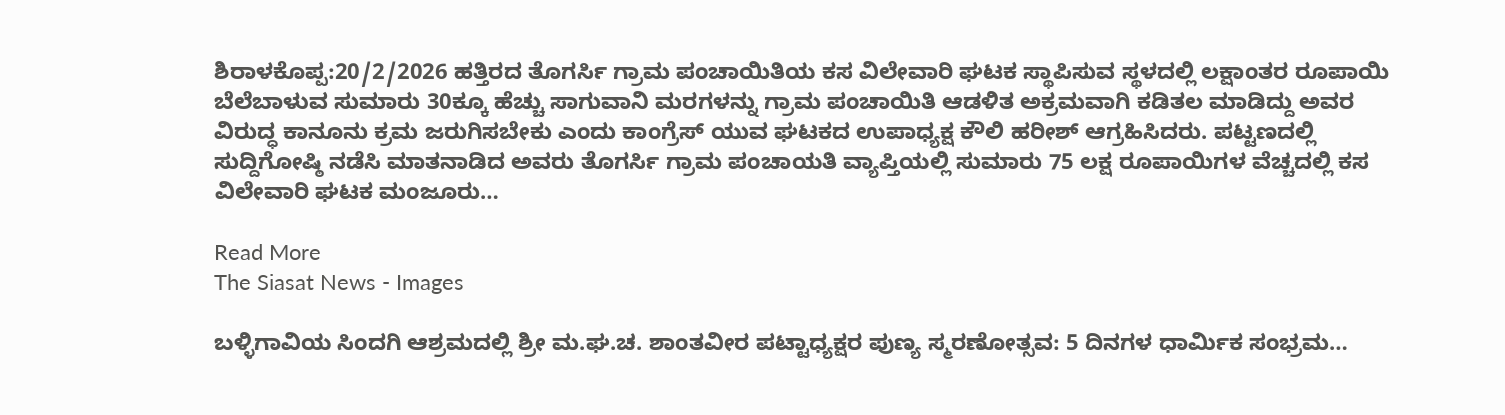ಶಿರಾಳಕೊಪ್ಪ:20/2/2026 ಹತ್ತಿರದ ತೊಗರ್ಸಿ ಗ್ರಾಮ ಪಂಚಾಯಿತಿಯ ಕಸ ವಿಲೇವಾರಿ ಘಟಕ ಸ್ಥಾಪಿಸುವ ಸ್ಥಳದಲ್ಲಿ ಲಕ್ಷಾಂತರ ರೂಪಾಯಿ ಬೆಲೆಬಾಳುವ ಸುಮಾರು 30ಕ್ಕೂ ಹೆಚ್ಚು ಸಾಗುವಾನಿ ಮರಗಳನ್ನು ಗ್ರಾಮ ಪಂಚಾಯಿತಿ ಆಡಳಿತ ಅಕ್ರಮವಾಗಿ ಕಡಿತಲ ಮಾಡಿದ್ದು ಅವರ ವಿರುದ್ಧ ಕಾನೂನು ಕ್ರಮ ಜರುಗಿಸಬೇಕು ಎಂದು ಕಾಂಗ್ರೆಸ್ ಯುವ ಘಟಕದ ಉಪಾಧ್ಯಕ್ಷ ಕೌಲಿ ಹರೀಶ್ ಆಗ್ರಹಿಸಿದರು. ಪಟ್ಟಣದಲ್ಲಿ ಸುದ್ದಿಗೋಷ್ಠಿ ನಡೆಸಿ ಮಾತನಾಡಿದ ಅವರು ತೊಗರ್ಸಿ ಗ್ರಾಮ ಪಂಚಾಯತಿ ವ್ಯಾಪ್ತಿಯಲ್ಲಿ ಸುಮಾರು 75 ಲಕ್ಷ ರೂಪಾಯಿಗಳ ವೆಚ್ಚದಲ್ಲಿ ಕಸ ವಿಲೇವಾರಿ ಘಟಕ ಮಂಜೂರು…

Read More
The Siasat News - Images

ಬಳ್ಳಿಗಾವಿಯ ಸಿಂದಗಿ ಆಶ್ರಮದಲ್ಲಿ ಶ್ರೀ ಮ.ಘ.ಚ. ಶಾಂತವೀರ ಪಟ್ಟಾಧ್ಯಕ್ಷರ ಪುಣ್ಯ ಸ್ಮರಣೋತ್ಸವ: 5 ದಿನಗಳ ಧಾರ್ಮಿಕ ಸಂಭ್ರಮ…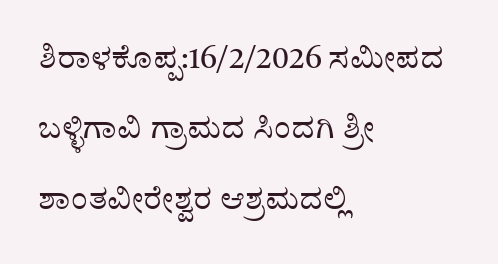ಶಿರಾಳಕೊಪ್ಪ:16/2/2026 ಸಮೀಪದ ಬಳ್ಳಿಗಾವಿ ಗ್ರಾಮದ ಸಿಂದಗಿ ಶ್ರೀ ಶಾಂತವೀರೇಶ್ವರ ಆಶ್ರಮದಲ್ಲಿ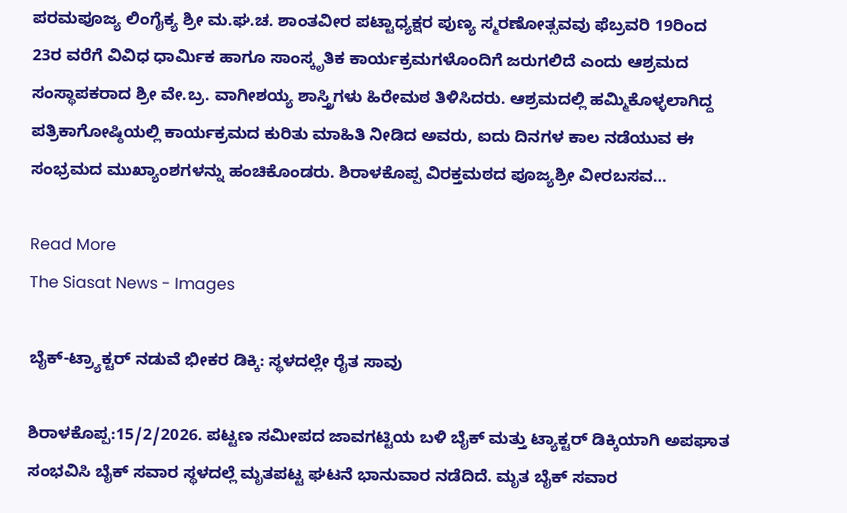ಪರಮಪೂಜ್ಯ ಲಿಂಗೈಕ್ಯ ಶ್ರೀ ಮ.ಘ.ಚ. ಶಾಂತವೀರ ಪಟ್ಟಾಧ್ಯಕ್ಷರ ಪುಣ್ಯ ಸ್ಮರಣೋತ್ಸವವು ಫೆಬ್ರವರಿ 19ರಿಂದ 23ರ ವರೆಗೆ ವಿವಿಧ ಧಾರ್ಮಿಕ ಹಾಗೂ ಸಾಂಸ್ಕೃತಿಕ ಕಾರ್ಯಕ್ರಮಗಳೊಂದಿಗೆ ಜರುಗಲಿದೆ ಎಂದು ಆಶ್ರಮದ ಸಂಸ್ಥಾಪಕರಾದ ಶ್ರೀ ವೇ.ಬ್ರ. ವಾಗೀಶಯ್ಯ ಶಾಸ್ತ್ರಿಗಳು ಹಿರೇಮಠ ತಿಳಿಸಿದರು. ಆಶ್ರಮದಲ್ಲಿ ಹಮ್ಮಿಕೊಳ್ಳಲಾಗಿದ್ದ ಪತ್ರಿಕಾಗೋಷ್ಠಿಯಲ್ಲಿ ಕಾರ್ಯಕ್ರಮದ ಕುರಿತು ಮಾಹಿತಿ ನೀಡಿದ ಅವರು, ಐದು ದಿನಗಳ ಕಾಲ ನಡೆಯುವ ಈ ಸಂಭ್ರಮದ ಮುಖ್ಯಾಂಶಗಳನ್ನು ಹಂಚಿಕೊಂಡರು. ಶಿರಾಳಕೊಪ್ಪ ವಿರಕ್ತಮಠದ ಪೂಜ್ಯಶ್ರೀ ವೀರಬಸವ…

Read More
The Siasat News - Images

ಬೈಕ್-ಟ್ರ್ಯಾಕ್ಟರ್ ನಡುವೆ ಭೀಕರ ಡಿಕ್ಕಿ: ಸ್ಥಳದಲ್ಲೇ ರೈತ ಸಾವು

ಶಿರಾಳಕೊಪ್ಪ:15/2/2026. ಪಟ್ಟಣ ಸಮೀಪದ ಜಾವಗಟ್ಟಿಯ ಬಳಿ ಬೈಕ್ ಮತ್ತು ಟ್ಯಾಕ್ಟರ್ ಡಿಕ್ಕಿಯಾಗಿ ಅಪಘಾತ ಸಂಭವಿಸಿ ಬೈಕ್ ಸವಾರ ಸ್ಥಳದಲ್ಲೆ ಮೃತಪಟ್ಟ ಘಟನೆ ಭಾನುವಾರ ನಡೆದಿದೆ. ಮೃತ ಬೈಕ್ ಸವಾರ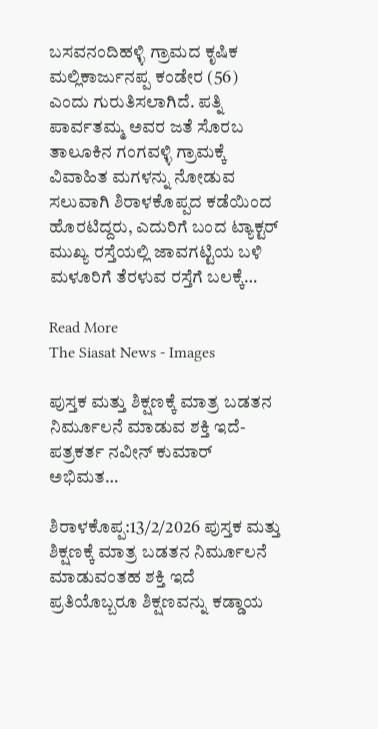ಬಸವನಂದಿಹಳ್ಳಿ ಗ್ರಾಮದ ಕೃಷಿಕ ಮಲ್ಲಿಕಾರ್ಜುನಪ್ಪ ಕಂಡೇರ (56) ಎಂದು ಗುರುತಿಸಲಾಗಿದೆ. ಪತ್ನಿ ಪಾರ್ವತಮ್ಮ ಅವರ ಜತೆ ಸೊರಬ ತಾಲೂಕಿನ ಗಂಗವಳ್ಳಿ ಗ್ರಾಮಕ್ಕೆ ವಿವಾಹಿತ ಮಗಳನ್ನು ನೋಡುವ ಸಲುವಾಗಿ ಶಿರಾಳಕೊಪ್ಪದ ಕಡೆಯಿಂದ ಹೊರಟಿದ್ದರು, ಎದುರಿಗೆ ಬಂದ ಟ್ಯಾಕ್ಟರ್ ಮುಖ್ಯ ರಸ್ತೆಯಲ್ಲಿ ಜಾವಗಟ್ಟಿಯ ಬಳಿ ಮಳೂರಿಗೆ ತೆರಳುವ ರಸ್ತೆಗೆ ಬಲಕ್ಕೆ…

Read More
The Siasat News - Images

ಪುಸ್ತಕ ಮತ್ತು ಶಿಕ್ಷಣಕ್ಕೆ ಮಾತ್ರ ಬಡತನ ನಿರ್ಮೂಲನೆ ಮಾಡುವ ಶಕ್ತಿ ಇದೆ-ಪತ್ರಕರ್ತ ನವೀನ್ ಕುಮಾರ್ ಅಭಿಮತ…

ಶಿರಾಳಕೊಪ್ಪ:13/2/2026 ಪುಸ್ತಕ ಮತ್ತು ಶಿಕ್ಷಣಕ್ಕೆ ಮಾತ್ರ ಬಡತನ ನಿರ್ಮೂಲನೆ ಮಾಡುವಂತಹ ಶಕ್ತಿ ಇದೆ ಪ್ರತಿಯೊಬ್ಬರೂ ಶಿಕ್ಷಣವನ್ನು ಕಡ್ಡಾಯ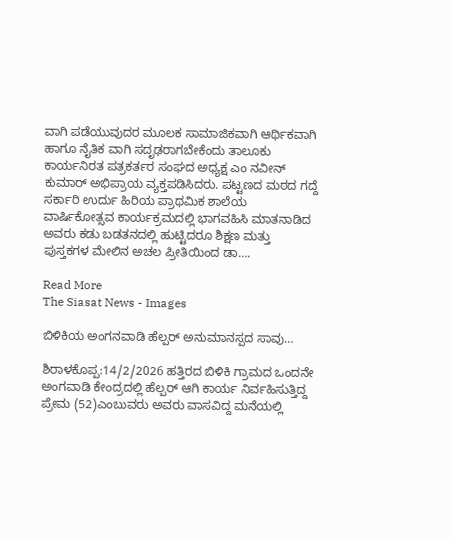ವಾಗಿ ಪಡೆಯುವುದರ ಮೂಲಕ ಸಾಮಾಜಿಕವಾಗಿ ಆರ್ಥಿಕವಾಗಿ ಹಾಗೂ ನೈತಿಕ ವಾಗಿ ಸದೃಢರಾಗಬೇಕೆಂದು ತಾಲೂಕು ಕಾರ್ಯನಿರತ ಪತ್ರಕರ್ತರ ಸಂಘದ ಅಧ್ಯಕ್ಷ ಎಂ ನವೀನ್ ಕುಮಾರ್ ಅಭಿಪ್ರಾಯ ವ್ಯಕ್ತಪಡಿಸಿದರು. ಪಟ್ಟಣದ ಮಠದ ಗದ್ದೆ ಸರ್ಕಾರಿ ಉರ್ದು ಹಿರಿಯ ಪ್ರಾಥಮಿಕ ಶಾಲೆಯ ವಾರ್ಷಿಕೋತ್ಸವ ಕಾರ್ಯಕ್ರಮದಲ್ಲಿ ಭಾಗವಹಿಸಿ ಮಾತನಾಡಿದ ಅವರು ಕಡು ಬಡತನದಲ್ಲಿ ಹುಟ್ಟಿದರೂ ಶಿಕ್ಷಣ ಮತ್ತು ಪುಸ್ತಕಗಳ ಮೇಲಿನ ಅಚಲ ಪ್ರೀತಿಯಿಂದ ಡಾ….

Read More
The Siasat News - Images

ಬಿಳಿಕಿಯ ಅಂಗನವಾಡಿ ಹೆಲ್ಪರ್ ಅನುಮಾನಸ್ಪದ ಸಾವು…

ಶಿರಾಳಕೊಪ್ಪ:14/2/2026 ಹತ್ತಿರದ ಬಿಳಿಕಿ ಗ್ರಾಮದ ಒಂದನೇ ಅಂಗವಾಡಿ ಕೇಂದ್ರದಲ್ಲಿ ಹೆಲ್ಪರ್ ಆಗಿ ಕಾರ್ಯ ನಿರ್ವಹಿಸುತ್ತಿದ್ದ ಪ್ರೇಮ (52)ಎಂಬುವರು ಅವರು ವಾಸವಿದ್ದ ಮನೆಯಲ್ಲಿ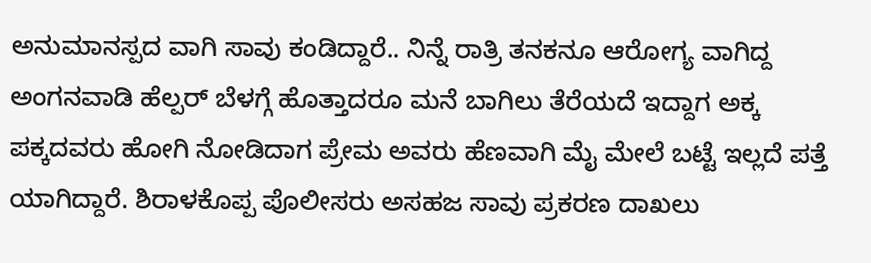ಅನುಮಾನಸ್ಪದ ವಾಗಿ ಸಾವು ಕಂಡಿದ್ದಾರೆ.. ನಿನ್ನೆ ರಾತ್ರಿ ತನಕನೂ ಆರೋಗ್ಯ ವಾಗಿದ್ದ ಅಂಗನವಾಡಿ ಹೆಲ್ಪರ್ ಬೆಳಗ್ಗೆ ಹೊತ್ತಾದರೂ ಮನೆ ಬಾಗಿಲು ತೆರೆಯದೆ ಇದ್ದಾಗ ಅಕ್ಕ ಪಕ್ಕದವರು ಹೋಗಿ ನೋಡಿದಾಗ ಪ್ರೇಮ ಅವರು ಹೆಣವಾಗಿ ಮೈ ಮೇಲೆ ಬಟ್ಟೆ ಇಲ್ಲದೆ ಪತ್ತೆ ಯಾಗಿದ್ದಾರೆ. ಶಿರಾಳಕೊಪ್ಪ ಪೊಲೀಸರು ಅಸಹಜ ಸಾವು ಪ್ರಕರಣ ದಾಖಲು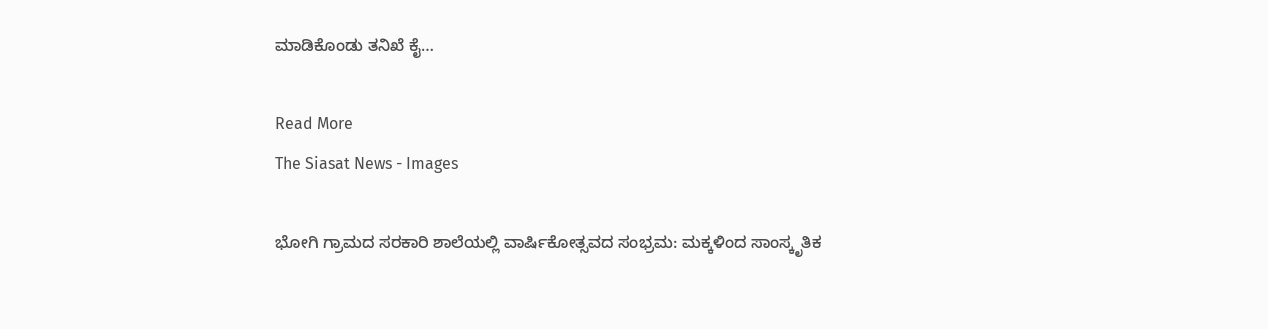ಮಾಡಿಕೊಂಡು ತನಿಖೆ ಕೈ…

Read More
The Siasat News - Images

ಭೋಗಿ ಗ್ರಾಮದ ಸರಕಾರಿ ಶಾಲೆಯಲ್ಲಿ ವಾರ್ಷಿಕೋತ್ಸವದ ಸಂಭ್ರಮ: ಮಕ್ಕಳಿಂದ ಸಾಂಸ್ಕೃತಿಕ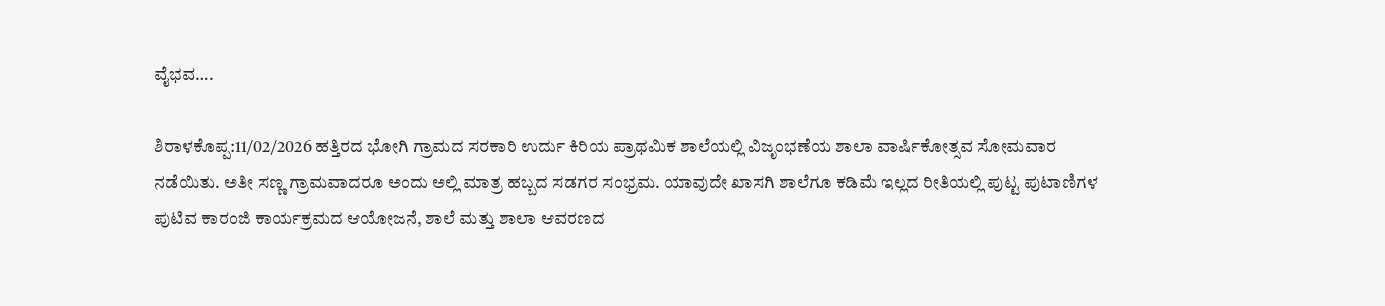ವೈಭವ….

ಶಿರಾಳಕೊಪ್ಪ:11/02/2026 ಹತ್ತಿರದ ಭೋಗಿ ಗ್ರಾಮದ ಸರಕಾರಿ ಉರ್ದು ಕಿರಿಯ ಪ್ರಾಥಮಿಕ ಶಾಲೆಯಲ್ಲಿ ವಿಜೃಂಭಣೆಯ ಶಾಲಾ ವಾರ್ಷಿಕೋತ್ಸವ ಸೋಮವಾರ ನಡೆಯಿತು. ಅತೀ ಸಣ್ಣ ಗ್ರಾಮವಾದರೂ ಅಂದು ಅಲ್ಲಿ ಮಾತ್ರ ಹಬ್ಬದ ಸಡಗರ ಸಂಭ್ರಮ. ಯಾವುದೇ ಖಾಸಗಿ ಶಾಲೆಗೂ ಕಡಿಮೆ ಇಲ್ಲದ ರೀತಿಯಲ್ಲಿ ಪುಟ್ಟ ಪುಟಾಣಿಗಳ ಪುಟಿವ ಕಾರಂಜಿ ಕಾರ್ಯಕ್ರಮದ ಆಯೋಜನೆ, ಶಾಲೆ ಮತ್ತು ಶಾಲಾ ಆವರಣದ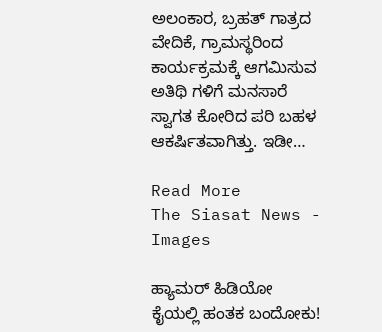ಅಲಂಕಾರ, ಬ್ರಹತ್ ಗಾತ್ರದ ವೇದಿಕೆ, ಗ್ರಾಮಸ್ಥರಿಂದ ಕಾರ್ಯಕ್ರಮಕ್ಕೆ ಆಗಮಿಸುವ ಅತಿಥಿ ಗಳಿಗೆ ಮನಸಾರೆ ಸ್ವಾಗತ ಕೋರಿದ ಪರಿ ಬಹಳ ಆಕರ್ಷಿತವಾಗಿತ್ತು. ಇಡೀ…

Read More
The Siasat News - Images

ಹ್ಯಾಮರ್ ಹಿಡಿಯೋ ಕೈಯಲ್ಲಿ ಹಂತಕ ಬಂದೋಕು!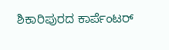ಶಿಕಾರಿಪುರದ ಕಾರ್ಪೆಂಟರ್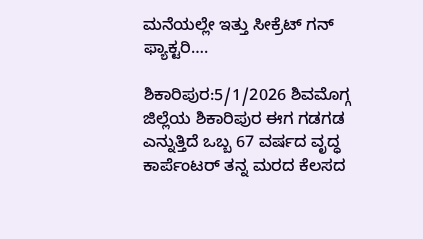ಮನೆಯಲ್ಲೇ ಇತ್ತು ಸೀಕ್ರೆಟ್ ಗನ್ ಫ್ಯಾಕ್ಟರಿ….

ಶಿಕಾರಿಪುರ:5/1/2026 ಶಿವಮೊಗ್ಗ ಜಿಲ್ಲೆಯ ಶಿಕಾರಿಪುರ ಈಗ ಗಡಗಡ ಎನ್ನುತ್ತಿದೆ ಒಬ್ಬ 67 ವರ್ಷದ ವೃದ್ಧ ಕಾರ್ಪೆಂಟರ್ ತನ್ನ ಮರದ ಕೆಲಸದ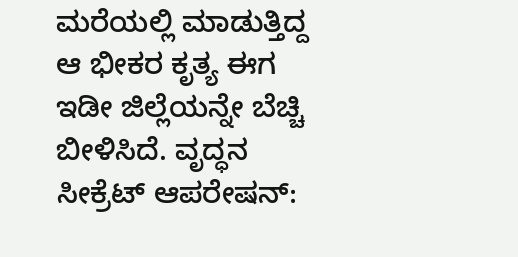ಮರೆಯಲ್ಲಿ ಮಾಡುತ್ತಿದ್ದ ಆ ಭೀಕರ ಕೃತ್ಯ ಈಗ ಇಡೀ ಜಿಲ್ಲೆಯನ್ನೇ ಬೆಚ್ಚಿ ಬೀಳಿಸಿದೆ. ವೃದ್ಧನ ಸೀಕ್ರೆಟ್ ಆಪರೇಷನ್: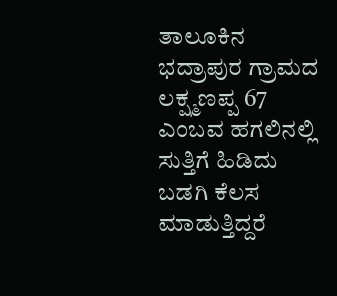ತಾಲೂಕಿನ ಭದ್ರಾಪುರ ಗ್ರಾಮದ ಲಕ್ಷ್ಮಣಪ್ಪ 67 ಎಂಬವ ಹಗಲಿನಲ್ಲಿ ಸುತ್ತಿಗೆ ಹಿಡಿದು ಬಡಗಿ ಕೆಲಸ ಮಾಡುತ್ತಿದ್ದರೆ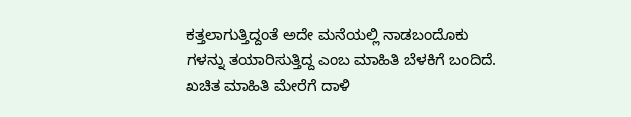ಕತ್ತಲಾಗುತ್ತಿದ್ದಂತೆ ಅದೇ ಮನೆಯಲ್ಲಿ ನಾಡಬಂದೊಕು ಗಳನ್ನು ತಯಾರಿಸುತ್ತಿದ್ದ ಎಂಬ ಮಾಹಿತಿ ಬೆಳಕಿಗೆ ಬಂದಿದೆ. ಖಚಿತ ಮಾಹಿತಿ ಮೇರೆಗೆ ದಾಳಿ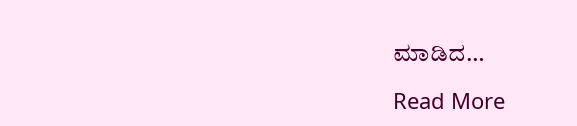ಮಾಡಿದ…

Read More